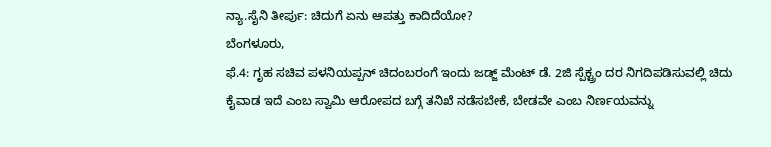ನ್ಯಾ.ಸೈನಿ ತೀರ್ಪು: ಚಿದುಗೆ ಏನು ಆಪತ್ತು ಕಾದಿದೆಯೋ?
ಬೆಂಗಳೂರು,
ಫೆ.4: ಗೃಹ ಸಚಿವ ಪಳನಿಯಪ್ಪನ್ ಚಿದಂಬರಂಗೆ ಇಂದು ಜಡ್ಜ್ ಮೆಂಟ್ ಡೆ. 2ಜಿ ಸ್ಪೆಕ್ಟ್ರಂ ದರ ನಿಗದಿಪಡಿಸುವಲ್ಲಿ ಚಿದು ಕೈವಾಡ ಇದೆ ಎಂಬ ಸ್ವಾಮಿ ಆರೋಪದ ಬಗ್ಗೆ ತನಿಖೆ ನಡೆಸಬೇಕೆ, ಬೇಡವೇ ಎಂಬ ನಿರ್ಣಯವನ್ನು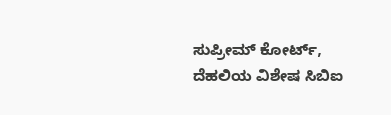ಸುಪ್ರೀಮ್ ಕೋರ್ಟ್, ದೆಹಲಿಯ ವಿಶೇಷ ಸಿಬಿಐ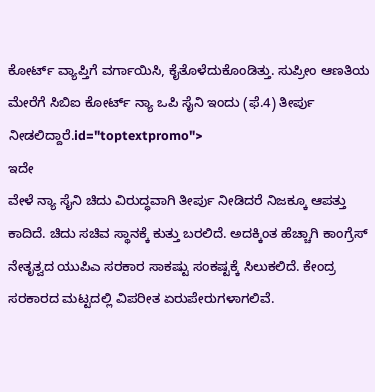ಕೋರ್ಟ್ ವ್ಯಾಪ್ತಿಗೆ ವರ್ಗಾಯಿಸಿ, ಕೈತೊಳೆದುಕೊಂಡಿತ್ತು. ಸುಪ್ರೀಂ ಆಣತಿಯ ಮೇರೆಗೆ ಸಿಬಿಐ ಕೋರ್ಟ್ ನ್ಯಾ ಒಪಿ ಸೈನಿ ಇಂದು (ಫೆ.4) ತೀರ್ಪು ನೀಡಲಿದ್ದಾರೆ.id="toptextpromo">
ಇದೇ
ವೇಳೆ ನ್ಯಾ ಸೈನಿ ಚಿದು ವಿರುದ್ಧವಾಗಿ ತೀರ್ಪು ನೀಡಿದರೆ ನಿಜಕ್ಕೂ ಆಪತ್ತು ಕಾದಿದೆ. ಚಿದು ಸಚಿವ ಸ್ಥಾನಕ್ಕೆ ಕುತ್ತು ಬರಲಿದೆ. ಅದಕ್ಕಿಂತ ಹೆಚ್ಚಾಗಿ ಕಾಂಗ್ರೆಸ್ ನೇತೃತ್ವದ ಯುಪಿಎ ಸರಕಾರ ಸಾಕಷ್ಟು ಸಂಕಷ್ಟಕ್ಕೆ ಸಿಲುಕಲಿದೆ. ಕೇಂದ್ರ ಸರಕಾರದ ಮಟ್ಟದಲ್ಲಿ ವಿಪರೀತ ಏರುಪೇರುಗಳಾಗಲಿವೆ.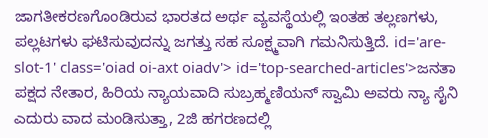ಜಾಗತೀಕರಣಗೊಂಡಿರುವ ಭಾರತದ ಅರ್ಥ ವ್ಯವಸ್ಥೆಯಲ್ಲಿ ಇಂತಹ ತಲ್ಲಣಗಳು, ಪಲ್ಲಟಗಳು ಘಟಿಸುವುದನ್ನು ಜಗತ್ತು ಸಹ ಸೂಕ್ಷ್ಮವಾಗಿ ಗಮನಿಸುತ್ತಿದೆ. id='are-slot-1' class='oiad oi-axt oiadv'> id='top-searched-articles'>ಜನತಾ
ಪಕ್ಷದ ನೇತಾರ, ಹಿರಿಯ ನ್ಯಾಯವಾದಿ ಸುಬ್ರಹ್ಮಣಿಯನ್ ಸ್ವಾಮಿ ಅವರು ನ್ಯಾ ಸೈನಿ ಎದುರು ವಾದ ಮಂಡಿಸುತ್ತಾ, 2ಜಿ ಹಗರಣದಲ್ಲಿ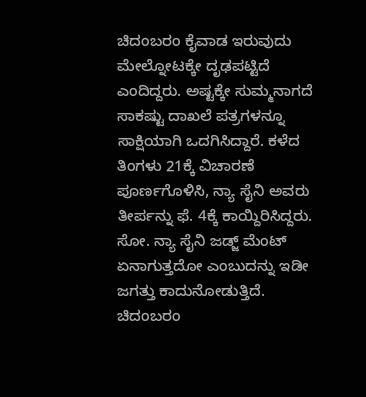ಚಿದಂಬರಂ ಕೈವಾಡ ಇರುವುದು ಮೇಲ್ನೋಟಕ್ಕೇ ದೃಢಪಟ್ಟಿದೆ ಎಂದಿದ್ದರು. ಅಷ್ಟಕ್ಕೇ ಸುಮ್ಮನಾಗದೆ ಸಾಕಷ್ಟು ದಾಖಲೆ ಪತ್ರಗಳನ್ನೂ ಸಾಕ್ಷಿಯಾಗಿ ಒದಗಿಸಿದ್ದಾರೆ. ಕಳೆದ ತಿಂಗಳು 21ಕ್ಕೆ ವಿಚಾರಣೆ ಪೂರ್ಣಗೊಳಿಸಿ, ನ್ಯಾ ಸೈನಿ ಅವರು ತೀರ್ಪನ್ನು ಫೆ. 4ಕ್ಕೆ ಕಾಯ್ದಿರಿಸಿದ್ದರು. ಸೋ. ನ್ಯಾ ಸೈನಿ ಜಡ್ಜ್ ಮೆಂಟ್ ಏನಾಗುತ್ತದೋ ಎಂಬುದನ್ನು ಇಡೀ ಜಗತ್ತು ಕಾದುನೋಡುತ್ತಿದೆ. ಚಿದಂಬರಂ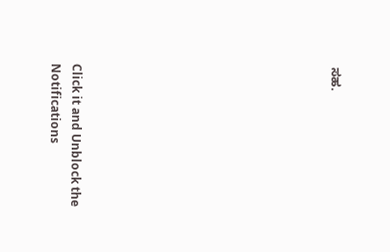ಸಹ.











Click it and Unblock the Notifications